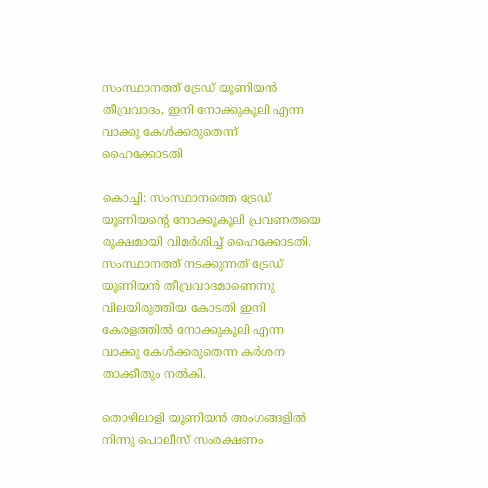സംസ്ഥാനത്ത് ട്രേഡ് യൂണിയന്‍ തീവ്രവാദം, ഇനി നോക്കുകൂലി എന്ന വാക്കു കേള്‍ക്കരുതെന്ന് ഹൈക്കോടതി

കൊച്ചി: സംസ്ഥാനത്തെ ട്രേഡ് യൂണിയന്റെ നോക്കൂകൂലി പ്രവണതയെ രൂക്ഷമായി വിമര്‍ശിച്ച് ഹൈക്കോടതി. സംസ്ഥാനത്ത് നടക്കുന്നത് ട്രേഡ് യൂണിയന്‍ തീവ്രവാദമാണെന്നു വിലയിരുത്തിയ കോടതി ഇനി കേരളത്തില്‍ നോക്കുകൂലി എന്ന വാക്കു കേള്‍ക്കരുതെന്ന കര്‍ശന താക്കീതും നല്‍കി.

തൊഴിലാളി യൂണിയന്‍ അംഗങ്ങളില്‍ നിന്നു പൊലീസ് സംരക്ഷണം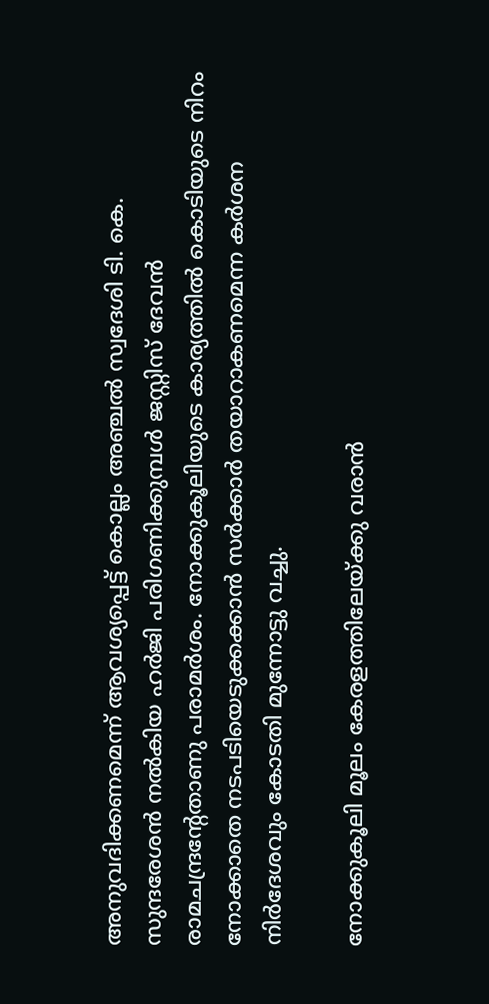അനുവദിക്കണമെന്ന് ആവശ്യപ്പെട്ട് കൊല്ലം അഞ്ചല്‍ സ്വദേശി ടി. കെ. സുന്ദരേശന്‍ നല്‍കിയ ഹര്‍ജി പരിഗണിക്കുമ്പള്‍ ജസ്റ്റിസ് ദേവന്‍ രാമചന്ദ്രന്റേതാണു പരാമര്‍ശം. നോക്കുകൂലിയുടെ കാര്യത്തില്‍ കൊടിയുടെ നിറം നോക്കാതെ നടപടിയെടുക്കക്കാന്‍ സര്‍ക്കാര്‍ തയാറാകണമെന്ന കര്‍ശന നിര്‍ദേശവും കോടതി മുന്നോട്ടു വച്ചു.

നോക്കുകൂലി മൂലം കേരളത്തിലേയ്ക്കു വരാന്‍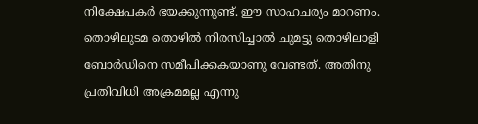നിക്ഷേപകര്‍ ഭയക്കുന്നുണ്ട്. ഈ സാഹചര്യം മാറണം. തൊഴിലുടമ തൊഴില്‍ നിരസിച്ചാല്‍ ചുമട്ടു തൊഴിലാളി ബോര്‍ഡിനെ സമീപിക്കകയാണു വേണ്ടത്. അതിനു പ്രതിവിധി അക്രമമല്ല എന്നു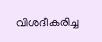വിശദീകരിച്ച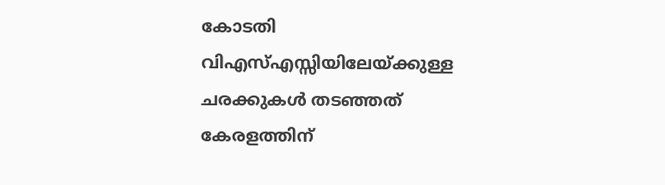കോടതി വിഎസ്എസ്സിയിലേയ്ക്കുള്ള ചരക്കുകള്‍ തടഞ്ഞത് കേരളത്തിന്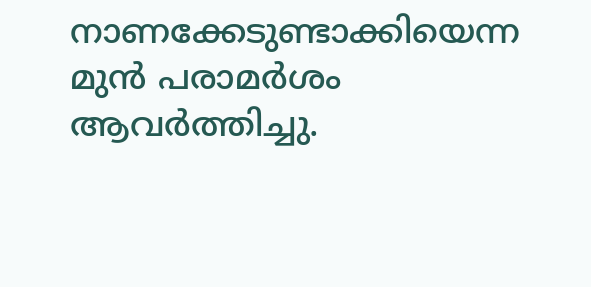നാണക്കേടുണ്ടാക്കിയെന്ന മുന്‍ പരാമര്‍ശം ആവര്‍ത്തിച്ചു.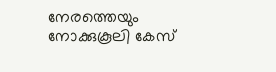നേരത്തെയും നോക്കുകൂലി കേസ്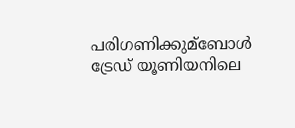പരിഗണിക്കുമ്‌ബോള്‍ ട്രേഡ് യൂണിയനിലെ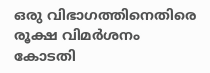ഒരു വിഭാഗത്തിനെതിരെ രൂക്ഷ വിമര്‍ശനം കോടതി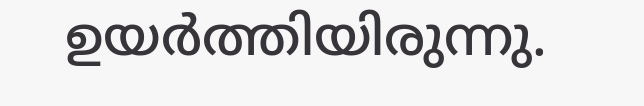ഉയര്‍ത്തിയിരുന്നു.